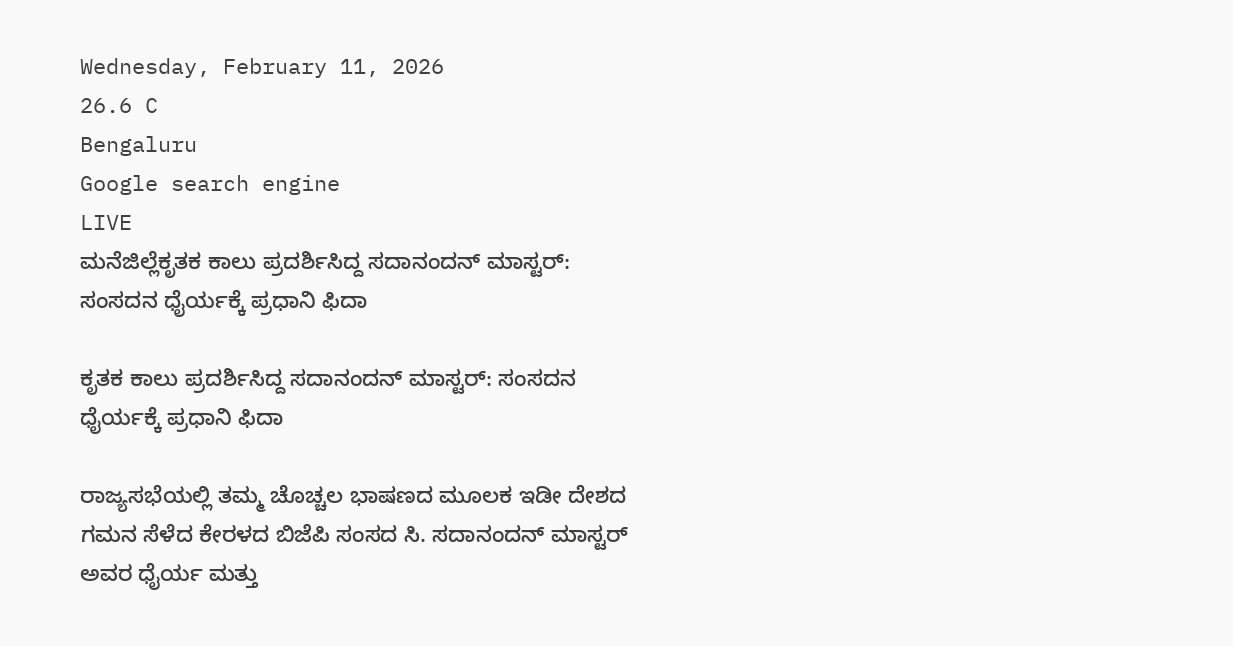Wednesday, February 11, 2026
26.6 C
Bengaluru
Google search engine
LIVE
ಮನೆಜಿಲ್ಲೆಕೃತಕ ಕಾಲು ಪ್ರದರ್ಶಿಸಿದ್ದ ಸದಾನಂದನ್ ಮಾಸ್ಟರ್: ಸಂಸದನ ಧೈರ್ಯಕ್ಕೆ ಪ್ರಧಾನಿ ಫಿದಾ

ಕೃತಕ ಕಾಲು ಪ್ರದರ್ಶಿಸಿದ್ದ ಸದಾನಂದನ್ ಮಾಸ್ಟರ್: ಸಂಸದನ ಧೈರ್ಯಕ್ಕೆ ಪ್ರಧಾನಿ ಫಿದಾ

ರಾಜ್ಯಸಭೆಯಲ್ಲಿ ತಮ್ಮ ಚೊಚ್ಚಲ ಭಾಷಣದ ಮೂಲಕ ಇಡೀ ದೇಶದ ಗಮನ ಸೆಳೆದ ಕೇರಳದ ಬಿಜೆಪಿ ಸಂಸದ ಸಿ. ಸದಾನಂದನ್ ಮಾಸ್ಟರ್ ಅವರ ಧೈರ್ಯ ಮತ್ತು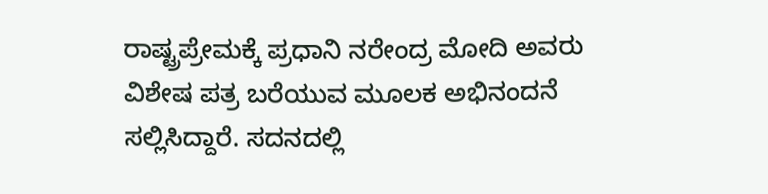ರಾಷ್ಟ್ರಪ್ರೇಮಕ್ಕೆ ಪ್ರಧಾನಿ ನರೇಂದ್ರ ಮೋದಿ ಅವರು ವಿಶೇಷ ಪತ್ರ ಬರೆಯುವ ಮೂಲಕ ಅಭಿನಂದನೆ ಸಲ್ಲಿಸಿದ್ದಾರೆ. ಸದನದಲ್ಲಿ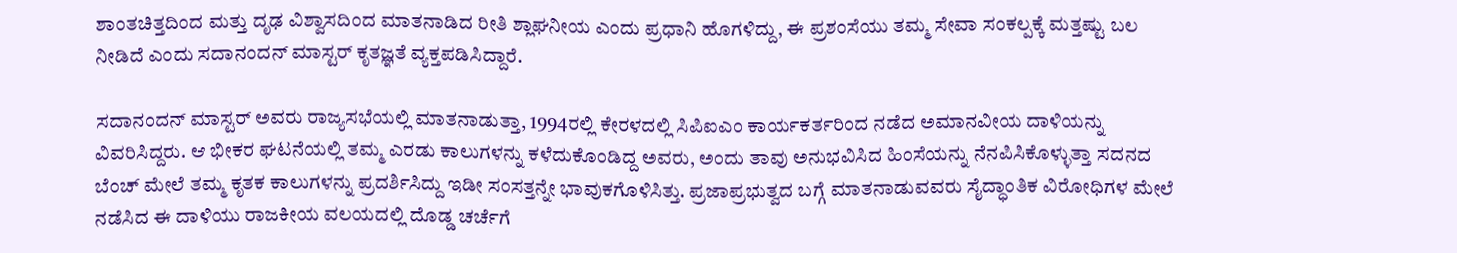ಶಾಂತಚಿತ್ತದಿಂದ ಮತ್ತು ದೃಢ ವಿಶ್ವಾಸದಿಂದ ಮಾತನಾಡಿದ ರೀತಿ ಶ್ಲಾಘನೀಯ ಎಂದು ಪ್ರಧಾನಿ ಹೊಗಳಿದ್ದು, ಈ ಪ್ರಶಂಸೆಯು ತಮ್ಮ ಸೇವಾ ಸಂಕಲ್ಪಕ್ಕೆ ಮತ್ತಷ್ಟು ಬಲ ನೀಡಿದೆ ಎಂದು ಸದಾನಂದನ್ ಮಾಸ್ಟರ್ ಕೃತಜ್ಞತೆ ವ್ಯಕ್ತಪಡಿಸಿದ್ದಾರೆ.

ಸದಾನಂದನ್ ಮಾಸ್ಟರ್ ಅವರು ರಾಜ್ಯಸಭೆಯಲ್ಲಿ ಮಾತನಾಡುತ್ತಾ, 1994ರಲ್ಲಿ ಕೇರಳದಲ್ಲಿ ಸಿಪಿಐಎಂ ಕಾರ್ಯಕರ್ತರಿಂದ ನಡೆದ ಅಮಾನವೀಯ ದಾಳಿಯನ್ನು ವಿವರಿಸಿದ್ದರು. ಆ ಭೀಕರ ಘಟನೆಯಲ್ಲಿ ತಮ್ಮ ಎರಡು ಕಾಲುಗಳನ್ನು ಕಳೆದುಕೊಂಡಿದ್ದ ಅವರು, ಅಂದು ತಾವು ಅನುಭವಿಸಿದ ಹಿಂಸೆಯನ್ನು ನೆನಪಿಸಿಕೊಳ್ಳುತ್ತಾ ಸದನದ ಬೆಂಚ್ ಮೇಲೆ ತಮ್ಮ ಕೃತಕ ಕಾಲುಗಳನ್ನು ಪ್ರದರ್ಶಿಸಿದ್ದು ಇಡೀ ಸಂಸತ್ತನ್ನೇ ಭಾವುಕಗೊಳಿಸಿತ್ತು. ಪ್ರಜಾಪ್ರಭುತ್ವದ ಬಗ್ಗೆ ಮಾತನಾಡುವವರು ಸೈದ್ಧಾಂತಿಕ ವಿರೋಧಿಗಳ ಮೇಲೆ ನಡೆಸಿದ ಈ ದಾಳಿಯು ರಾಜಕೀಯ ವಲಯದಲ್ಲಿ ದೊಡ್ಡ ಚರ್ಚೆಗೆ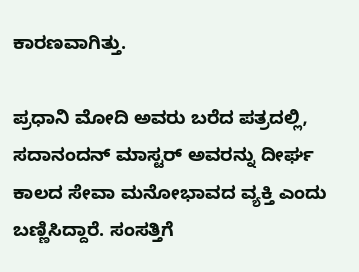ಕಾರಣವಾಗಿತ್ತು.

ಪ್ರಧಾನಿ ಮೋದಿ ಅವರು ಬರೆದ ಪತ್ರದಲ್ಲಿ, ಸದಾನಂದನ್ ಮಾಸ್ಟರ್ ಅವರನ್ನು ದೀರ್ಘ ಕಾಲದ ಸೇವಾ ಮನೋಭಾವದ ವ್ಯಕ್ತಿ ಎಂದು ಬಣ್ಣಿಸಿದ್ದಾರೆ. ಸಂಸತ್ತಿಗೆ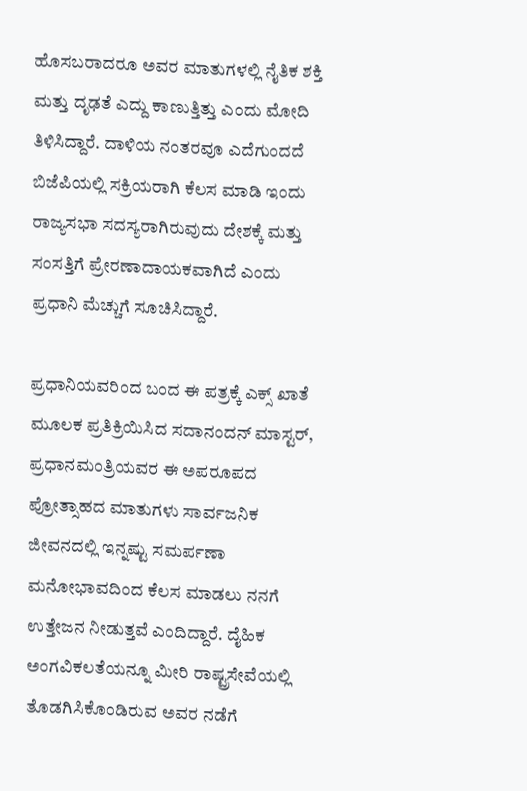ಹೊಸಬರಾದರೂ ಅವರ ಮಾತುಗಳಲ್ಲಿ ನೈತಿಕ ಶಕ್ತಿ ಮತ್ತು ದೃಢತೆ ಎದ್ದು ಕಾಣುತ್ತಿತ್ತು ಎಂದು ಮೋದಿ ತಿಳಿಸಿದ್ದಾರೆ. ದಾಳಿಯ ನಂತರವೂ ಎದೆಗುಂದದೆ ಬಿಜೆಪಿಯಲ್ಲಿ ಸಕ್ರಿಯರಾಗಿ ಕೆಲಸ ಮಾಡಿ ಇಂದು ರಾಜ್ಯಸಭಾ ಸದಸ್ಯರಾಗಿರುವುದು ದೇಶಕ್ಕೆ ಮತ್ತು ಸಂಸತ್ತಿಗೆ ಪ್ರೇರಣಾದಾಯಕವಾಗಿದೆ ಎಂದು ಪ್ರಧಾನಿ ಮೆಚ್ಚುಗೆ ಸೂಚಿಸಿದ್ದಾರೆ.

ಪ್ರಧಾನಿಯವರಿಂದ ಬಂದ ಈ ಪತ್ರಕ್ಕೆ ಎಕ್ಸ್ ಖಾತೆ ಮೂಲಕ ಪ್ರತಿಕ್ರಿಯಿಸಿದ ಸದಾನಂದನ್ ಮಾಸ್ಟರ್, ಪ್ರಧಾನಮಂತ್ರಿಯವರ ಈ ಅಪರೂಪದ ಪ್ರೋತ್ಸಾಹದ ಮಾತುಗಳು ಸಾರ್ವಜನಿಕ ಜೀವನದಲ್ಲಿ ಇನ್ನಷ್ಟು ಸಮರ್ಪಣಾ ಮನೋಭಾವದಿಂದ ಕೆಲಸ ಮಾಡಲು ನನಗೆ ಉತ್ತೇಜನ ನೀಡುತ್ತವೆ ಎಂದಿದ್ದಾರೆ. ದೈಹಿಕ ಅಂಗವಿಕಲತೆಯನ್ನೂ ಮೀರಿ ರಾಷ್ಟ್ರಸೇವೆಯಲ್ಲಿ ತೊಡಗಿಸಿಕೊಂಡಿರುವ ಅವರ ನಡೆಗೆ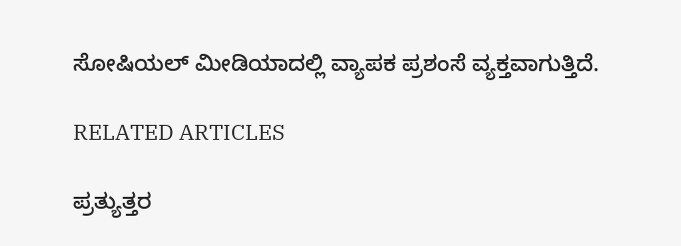ಸೋಷಿಯಲ್ ಮೀಡಿಯಾದಲ್ಲಿ ವ್ಯಾಪಕ ಪ್ರಶಂಸೆ ವ್ಯಕ್ತವಾಗುತ್ತಿದೆ.

RELATED ARTICLES

ಪ್ರತ್ಯುತ್ತರ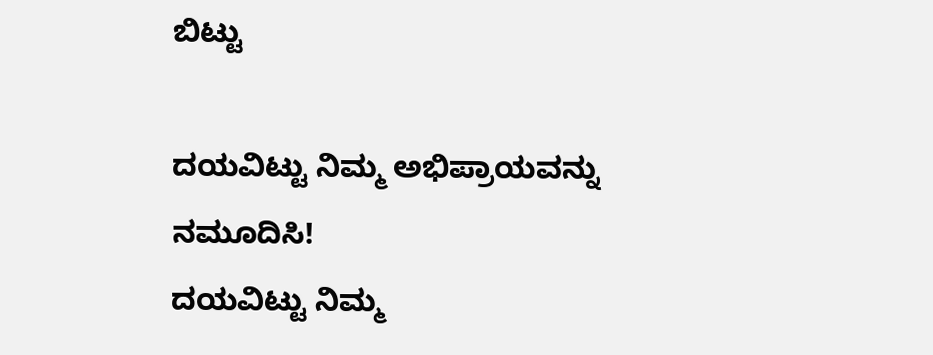ಬಿಟ್ಟು

ದಯವಿಟ್ಟು ನಿಮ್ಮ ಅಭಿಪ್ರಾಯವನ್ನು ನಮೂದಿಸಿ!
ದಯವಿಟ್ಟು ನಿಮ್ಮ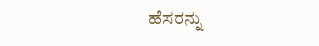ಹೆಸರನ್ನು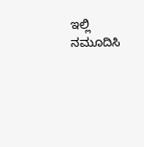ಇಲ್ಲಿ ನಮೂದಿಸಿ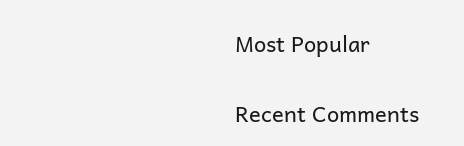Most Popular

Recent Comments